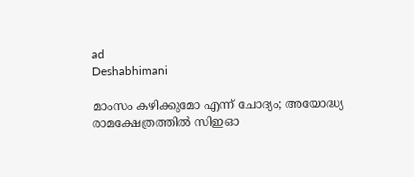ad
Deshabhimani

മാംസം കഴിക്കുമോ എന്ന് ചോദ്യം; അയോദ്ധ്യ രാമക്ഷേത്രത്തിൽ സിഇഓ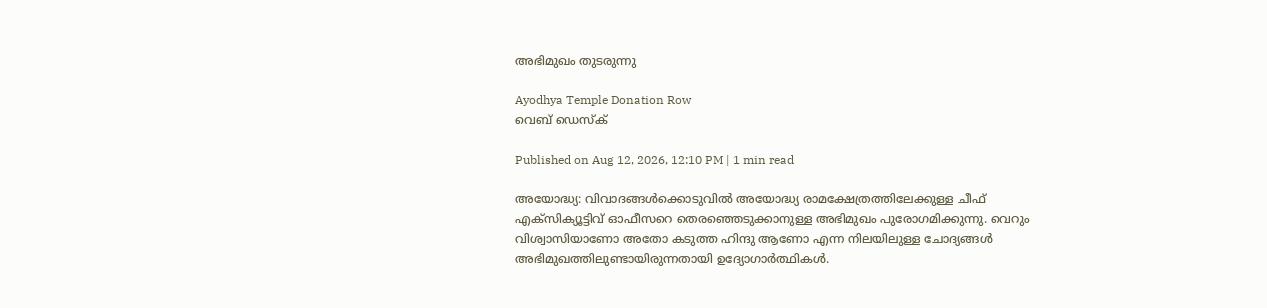അഭിമുഖം തുടരുന്നു

Ayodhya Temple Donation Row
വെബ് ഡെസ്ക്

Published on Aug 12, 2026, 12:10 PM | 1 min read

അയോദ്ധ്യ: വിവാദങ്ങൾക്കൊടുവിൽ അയോദ്ധ്യ രാമക്ഷേത്രത്തിലേക്കുള്ള ചീഫ് എക്സിക്യൂട്ടിവ് ഓഫീസറെ തെരഞ്ഞെടുക്കാനുള്ള അഭിമുഖം പുരോഗമിക്കുന്നു. വെറും വിശ്വാസിയാണോ അതോ കടുത്ത ഹിന്ദു ആണോ എന്ന നിലയിലുള്ള ചോദ്യങ്ങൾ അഭിമുഖത്തിലുണ്ടായിരുന്നതായി ഉദ്യോഗാർത്ഥികൾ.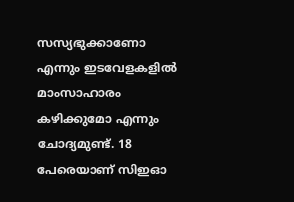സസ്യഭുക്കാണോ എന്നും ഇടവേളകളിൽ മാംസാഹാരം കഴിക്കുമോ എന്നും ചോദ്യമുണ്ട്. 18 പേരെയാണ് സിഇഓ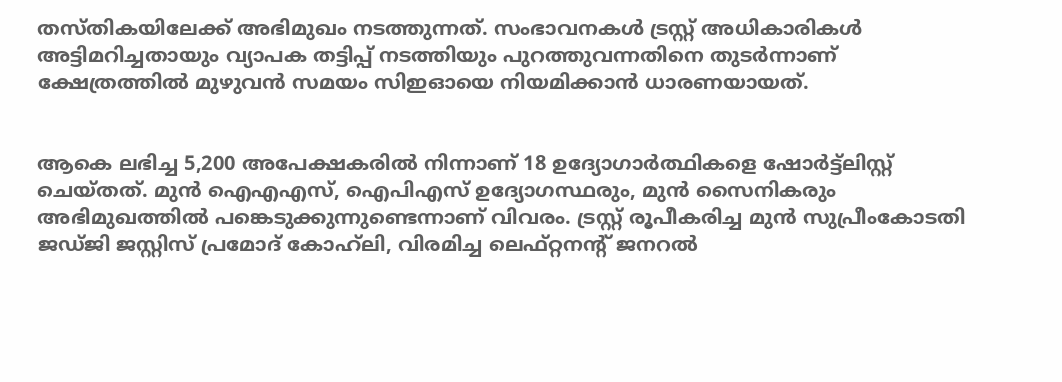തസ്തികയിലേക്ക് അഭിമുഖം നടത്തുന്നത്. സംഭാവനകൾ ട്രസ്റ്റ് അധികാരികൾ അട്ടിമറിച്ചതായും വ്യാപക തട്ടിപ്പ് നടത്തിയും പുറത്തുവന്നതിനെ തുടർന്നാണ് ക്ഷേത്രത്തിൽ മുഴുവൻ സമയം സിഇഓയെ നിയമിക്കാൻ ധാരണയായത്.


ആകെ ലഭിച്ച 5,200 അപേക്ഷകരിൽ നിന്നാണ് 18 ഉദ്യോഗാർത്ഥികളെ ഷോർട്ട്‌ലിസ്റ്റ് ചെയ്തത്. മുൻ ഐഎഎസ്, ഐപിഎസ് ഉദ്യോഗസ്ഥരും, മുൻ സൈനികരും അഭിമുഖത്തിൽ പങ്കെടുക്കുന്നുണ്ടെന്നാണ് വിവരം. ട്രസ്റ്റ് രൂപീകരിച്ച മുൻ സുപ്രീംകോടതി ജഡ്ജി ജസ്റ്റിസ് പ്രമോദ് കോഹ്‌ലി, വിരമിച്ച ലെഫ്റ്റനന്റ് ജനറൽ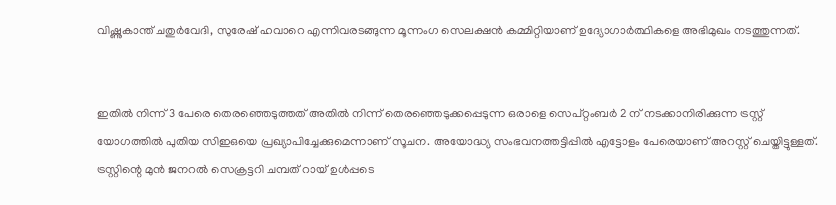വിഷ്ണുകാന്ത് ചതുർവേദി, സുരേഷ് ഹവാറെ എന്നിവരടങ്ങുന്ന മൂന്നംഗ സെലക്ഷൻ കമ്മിറ്റിയാണ് ഉദ്യോഗാർത്ഥികളെ അഭിമുഖം നടത്തുന്നത്.


ഇതിൽ നിന്ന് 3 പേരെ തെരഞ്ഞെടുത്തത് അതിൽ നിന്ന് തെരഞ്ഞെടുക്കപ്പെടുന്ന ഒരാളെ സെപ്റ്റംബർ 2 ന് നടക്കാനിരിക്കുന്ന ട്രസ്റ്റ് യോഗത്തിൽ പുതിയ സിഇഒയെ പ്രഖ്യാപിച്ചേക്കുമെന്നാണ് സൂചന. അയോദ്ധ്യ സംഭവനത്തട്ടിപ്പിൽ എട്ടോളം പേരെയാണ് അറസ്റ്റ് ചെയ്തിട്ടുള്ളത്. ട്രസ്റ്റിന്റെ മുൻ ജനറൽ സെക്രട്ടറി ചമ്പത് റായ് ഉൾപ്പടെ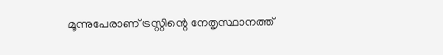മൂന്നുപേരാണ് ട്രസ്റ്റിന്റെ നേതൃസ്ഥാനത്ത്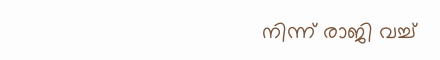നിന്ന് രാജി വച്ച്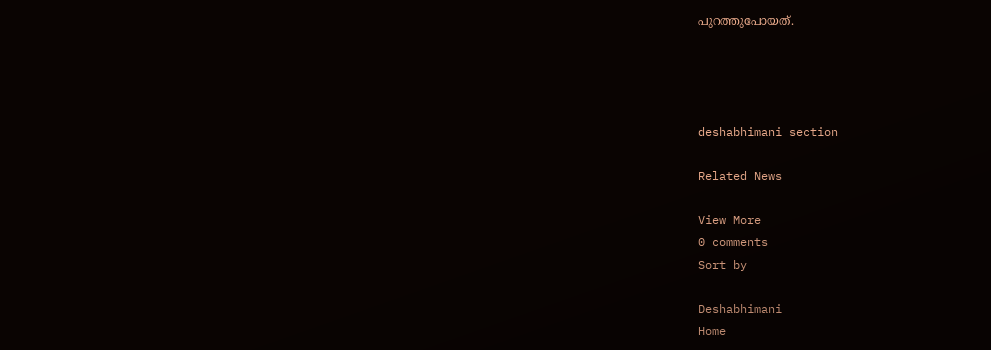പുറത്തുപോയത്.




deshabhimani section

Related News

View More
0 comments
Sort by

Deshabhimani
Home